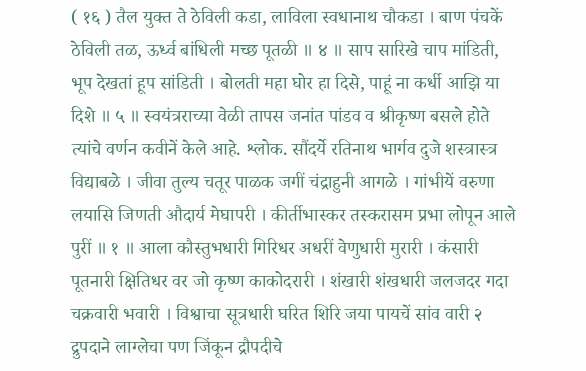( १६ ) तैल युक्त ते ठेविली कडा, लाविला स्वधानाथ चौकडा । बाण पंचकें ठेविली तळ, ऊर्ध्व बांधिली मच्छ पूतळी ॥ ४ ॥ साप सारिखे चाप मांडिती, भूप देखतां हूप सांडिती । बोलती महा घोर हा दिसे, पाहूं ना कर्धी आझि या दिशे ॥ ५ ॥ स्वयंत्रराच्या वेळी तापस जनांत पांडव व श्रीकृष्ण बसले होते त्यांचे वर्णन कवीनें केले आहे. श्लोक. सौंदर्ये रतिनाथ भार्गव दुजे शस्त्रास्त्र विद्याबळे । जीवा तुल्य चतूर पाळक जगीं चंद्राहुनी आगळे । गांभीयें वरुणा लयासि जिणती औदार्य मेघापरी । कीर्तीभास्कर तस्करासम प्रभा लोपून आले पुरीं ॥ १ ॥ आला कौस्तुभधारी गिरिधर अधरीं वेणुधारी मुरारी । कंसारी पूतनारी क्षितिधर वर जो कृष्ण काकोदरारी । शंखारी शंखधारी जलजदर गदा चक्रवारी भवारी । विश्वाचा सूत्रधारी घरित शिरि जया पायचें सांव वारी २ द्रुपदाने लाग्लेचा पण जिंकून द्रौपदीचे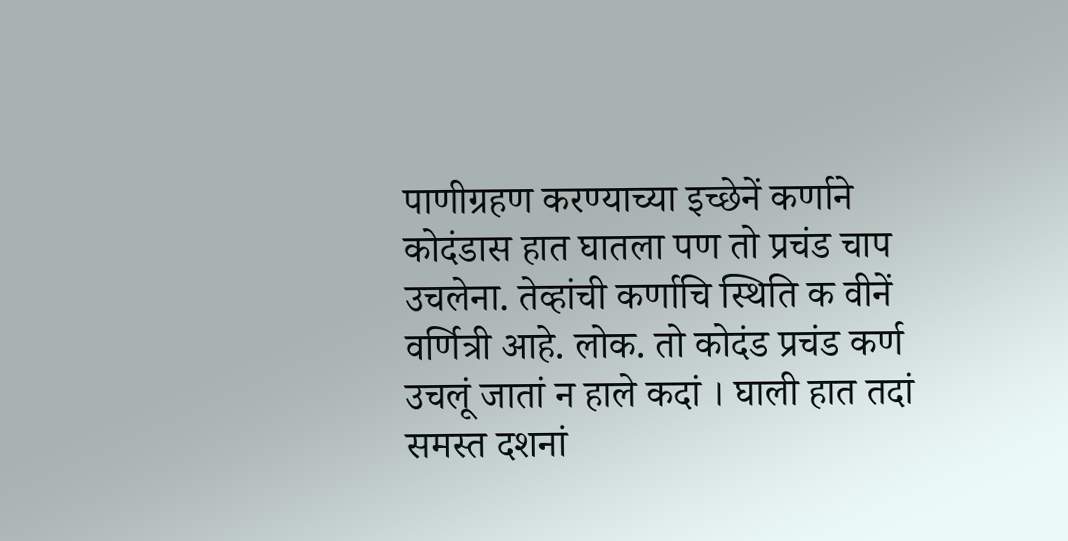पाणीग्रहण करण्याच्या इच्छेनें कर्णाने कोदंडास हात घातला पण तो प्रचंड चाप उचलेना. तेव्हांची कर्णाचि स्थिति क वीनें वर्णित्री आहे. लोक. तो कोदंड प्रचंड कर्ण उचलूं जातां न हाले कदां । घाली हात तदां समस्त दशनां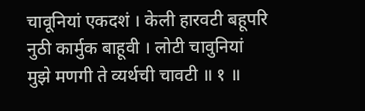चावूनियां एकदशं । केली हारवटी बहूपरि नुठी कार्मुक बाहूवी । लोटी चावुनियां मुझे मणगी ते व्यर्थची चावटी ॥ १ ॥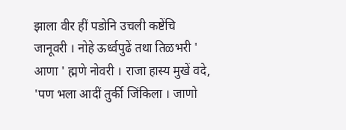झाला वीर हीं पडोनि उचली कष्टेंचि जानूवरी । नोहे ऊर्ध्वपुढें तथा तिळभरी ' आणा ' ह्मणे नोवरी । राजा हास्य मुखें वदे, 'पण भला आदीं तुर्की जिंकिला । जाणो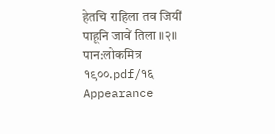हेतचि राहिला तव जियीं पाहूनि जावें तिला ॥२॥
पान:लोकमित्र १९००.pdf/१६
Appearance